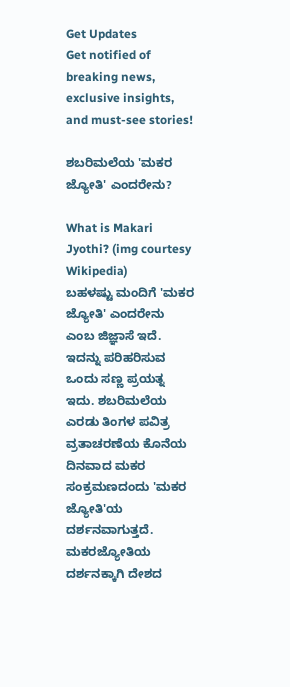Get Updates
Get notified of breaking news, exclusive insights, and must-see stories!

ಶಬರಿಮಲೆಯ 'ಮಕರ ಜ್ಯೋತಿ' ಎಂದರೇನು?

What is Makari Jyothi? (img courtesy Wikipedia)
ಬಹಳಷ್ಟು ಮಂದಿಗೆ 'ಮಕರ ಜ್ಯೋತಿ' ಎಂದರೇನು ಎಂಬ ಜಿಜ್ಞಾಸೆ ಇದೆ. ಇದನ್ನು ಪರಿಹರಿಸುವ ಒಂದು ಸಣ್ಣ ಪ್ರಯತ್ನ ಇದು. ಶಬರಿಮಲೆಯ ಎರಡು ತಿಂಗಳ ಪವಿತ್ರ ವ್ರತಾಚರಣೆಯ ಕೊನೆಯ ದಿನವಾದ ಮಕರ ಸಂಕ್ರಮಣದಂದು 'ಮಕರ ಜ್ಯೋತಿ'ಯ ದರ್ಶನವಾಗುತ್ತದೆ. ಮಕರಜ್ಯೋತಿಯ ದರ್ಶನಕ್ಕಾಗಿ ದೇಶದ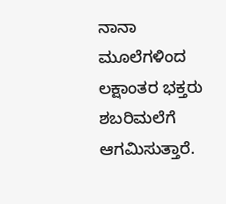ನಾನಾ ಮೂಲೆಗಳಿಂದ ಲಕ್ಷಾಂತರ ಭಕ್ತರು ಶಬರಿಮಲೆಗೆ ಆಗಮಿಸುತ್ತಾರೆ.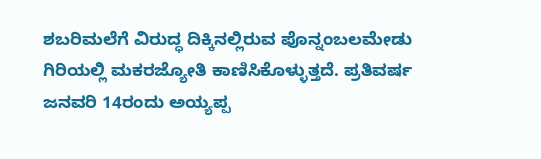ಶಬರಿಮಲೆಗೆ ವಿರುದ್ಧ ದಿಕ್ಕಿನಲ್ಲಿರುವ ಪೊನ್ನಂಬಲಮೇಡು ಗಿರಿಯಲ್ಲಿ ಮಕರಜ್ಯೋತಿ ಕಾಣಿಸಿಕೊಳ್ಳುತ್ತದೆ. ಪ್ರತಿವರ್ಷ ಜನವರಿ 14ರಂದು ಅಯ್ಯಪ್ಪ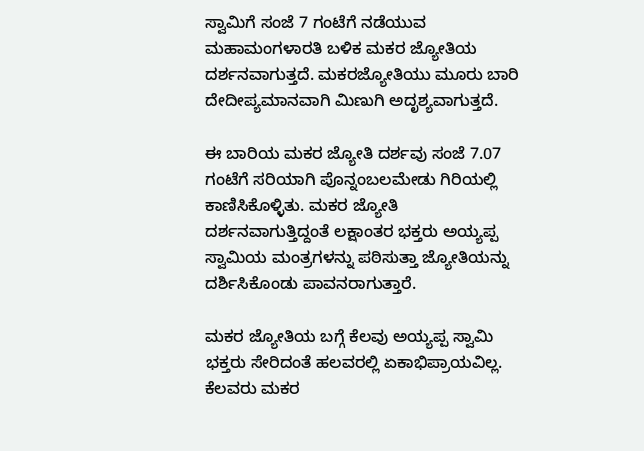ಸ್ವಾಮಿಗೆ ಸಂಜೆ 7 ಗಂಟೆಗೆ ನಡೆಯುವ ಮಹಾಮಂಗಳಾರತಿ ಬಳಿಕ ಮಕರ ಜ್ಯೋತಿಯ ದರ್ಶನವಾಗುತ್ತದೆ. ಮಕರಜ್ಯೋತಿಯು ಮೂರು ಬಾರಿ ದೇದೀಪ್ಯಮಾನವಾಗಿ ಮಿಣುಗಿ ಅದೃಶ್ಯವಾಗುತ್ತದೆ.

ಈ ಬಾರಿಯ ಮಕರ ಜ್ಯೋತಿ ದರ್ಶವು ಸಂಜೆ 7.07 ಗಂಟೆಗೆ ಸರಿಯಾಗಿ ಪೊನ್ನಂಬಲಮೇಡು ಗಿರಿಯಲ್ಲಿ ಕಾಣಿಸಿಕೊಳ್ಳಿತು. ಮಕರ ಜ್ಯೋತಿ ದರ್ಶನವಾಗುತ್ತಿದ್ದಂತೆ ಲಕ್ಷಾಂತರ ಭಕ್ತರು ಅಯ್ಯಪ್ಪ ಸ್ವಾಮಿಯ ಮಂತ್ರಗಳನ್ನು ಪಠಿಸುತ್ತಾ ಜ್ಯೋತಿಯನ್ನು ದರ್ಶಿಸಿಕೊಂಡು ಪಾವನರಾಗುತ್ತಾರೆ.

ಮಕರ ಜ್ಯೋತಿಯ ಬಗ್ಗೆ ಕೆಲವು ಅಯ್ಯಪ್ಪ ಸ್ವಾಮಿ ಭಕ್ತರು ಸೇರಿದಂತೆ ಹಲವರಲ್ಲಿ ಏಕಾಭಿಪ್ರಾಯವಿಲ್ಲ. ಕೆಲವರು ಮಕರ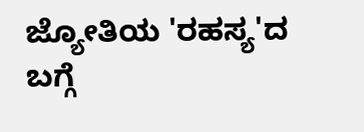ಜ್ಯೋತಿಯ 'ರಹಸ್ಯ'ದ ಬಗ್ಗೆ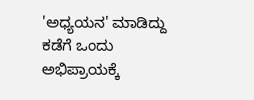'ಅಧ್ಯಯನ' ಮಾಡಿದ್ದು ಕಡೆಗೆ ಒಂದು ಅಭಿಪ್ರಾಯಕ್ಕೆ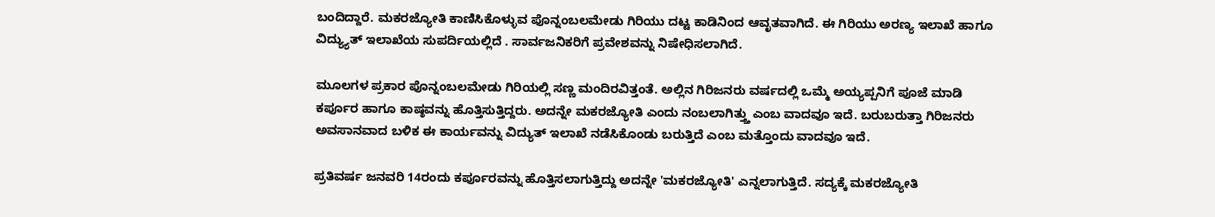ಬಂದಿದ್ದಾರೆ. ಮಕರಜ್ಯೋತಿ ಕಾಣಿಸಿಕೊಳ್ಳುವ ಪೊನ್ನಂಬಲಮೇಡು ಗಿರಿಯು ದಟ್ಟ ಕಾಡಿನಿಂದ ಆವೃತವಾಗಿದೆ. ಈ ಗಿರಿಯು ಅರಣ್ಯ ಇಲಾಖೆ ಹಾಗೂ ವಿದ್ಯ್ಯುತ್ ಇಲಾಖೆಯ ಸುಪರ್ದಿಯಲ್ಲಿದೆ . ಸಾರ್ವಜನಿಕರಿಗೆ ಪ್ರವೇಶವನ್ನು ನಿಷೇಧಿಸಲಾಗಿದೆ.

ಮೂಲಗಳ ಪ್ರಕಾರ ಪೊನ್ನಂಬಲಮೇಡು ಗಿರಿಯಲ್ಲಿ ಸಣ್ಣ ಮಂದಿರವಿತ್ತಂತೆ. ಅಲ್ಲಿನ ಗಿರಿಜನರು ವರ್ಷದಲ್ಲಿ ಒಮ್ಮೆ ಅಯ್ಯಪ್ಪನಿಗೆ ಪೂಜೆ ಮಾಡಿ ಕರ್ಪೂರ ಹಾಗೂ ಕಾಷ್ಠವನ್ನು ಹೊತ್ತಿಸುತ್ತಿದ್ದರು. ಅದನ್ನೇ ಮಕರಜ್ಯೋತಿ ಎಂದು ನಂಬಲಾಗಿತ್ತ್ತು ಎಂಬ ವಾದವೂ ಇದೆ. ಬರುಬರುತ್ತಾ ಗಿರಿಜನರು ಅವಸಾನವಾದ ಬಳಿಕ ಈ ಕಾರ್ಯವನ್ನು ವಿದ್ಯುತ್ ಇಲಾಖೆ ನಡೆಸಿಕೊಂಡು ಬರುತ್ತಿದೆ ಎಂಬ ಮತ್ತೊಂದು ವಾದವೂ ಇದೆ.

ಪ್ರತಿವರ್ಷ ಜನವರಿ 14ರಂದು ಕರ್ಪೂರವನ್ನು ಹೊತ್ತಿಸಲಾಗುತ್ತಿದ್ದು ಅದನ್ನೇ 'ಮಕರಜ್ಯೋತಿ' ಎನ್ನಲಾಗುತ್ತಿದೆ. ಸದ್ಯಕ್ಕೆ ಮಕರಜ್ಯೋತಿ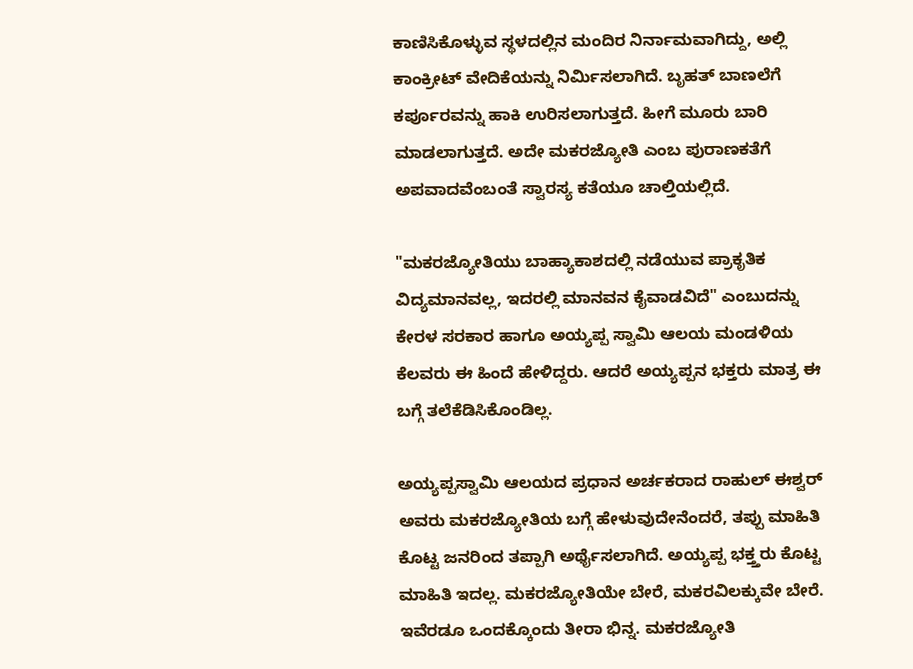ಕಾಣಿಸಿಕೊಳ್ಳುವ ಸ್ಥಳದಲ್ಲಿನ ಮಂದಿರ ನಿರ್ನಾಮವಾಗಿದ್ದು, ಅಲ್ಲಿ ಕಾಂಕ್ರೀಟ್ ವೇದಿಕೆಯನ್ನು ನಿರ್ಮಿಸಲಾಗಿದೆ. ಬೃಹತ್ ಬಾಣಲೆಗೆ ಕರ್ಪೂರವನ್ನು ಹಾಕಿ ಉರಿಸಲಾಗುತ್ತದೆ. ಹೀಗೆ ಮೂರು ಬಾರಿ ಮಾಡಲಾಗುತ್ತದೆ. ಅದೇ ಮಕರಜ್ಯೋತಿ ಎಂಬ ಪುರಾಣಕತೆಗೆ ಅಪವಾದವೆಂಬಂತೆ ಸ್ವಾರಸ್ಯ ಕತೆಯೂ ಚಾಲ್ತಿಯಲ್ಲಿದೆ.

"ಮಕರಜ್ಯೋತಿಯು ಬಾಹ್ಯಾಕಾಶದಲ್ಲಿ ನಡೆಯುವ ಪ್ರಾಕೃತಿಕ ವಿದ್ಯಮಾನವಲ್ಲ, ಇದರಲ್ಲಿ ಮಾನವನ ಕೈವಾಡವಿದೆ" ಎಂಬುದನ್ನು ಕೇರಳ ಸರಕಾರ ಹಾಗೂ ಅಯ್ಯಪ್ಪ ಸ್ವಾಮಿ ಆಲಯ ಮಂಡಳಿಯ ಕೆಲವರು ಈ ಹಿಂದೆ ಹೇಳಿದ್ದರು. ಆದರೆ ಅಯ್ಯಪ್ಪನ ಭಕ್ತರು ಮಾತ್ರ ಈ ಬಗ್ಗೆ ತಲೆಕೆಡಿಸಿಕೊಂಡಿಲ್ಲ.

ಅಯ್ಯಪ್ಪಸ್ವಾಮಿ ಆಲಯದ ಪ್ರಧಾನ ಅರ್ಚಕರಾದ ರಾಹುಲ್ ಈಶ್ವರ್ ಅವರು ಮಕರಜ್ಯೋತಿಯ ಬಗ್ಗೆ ಹೇಳುವುದೇನೆಂದರೆ, ತಪ್ಪು ಮಾಹಿತಿ ಕೊಟ್ಟ ಜನರಿಂದ ತಪ್ಪಾಗಿ ಅರ್ಥೈಸಲಾಗಿದೆ. ಅಯ್ಯಪ್ಪ ಭಕ್ತ್ತರು ಕೊಟ್ಟ ಮಾಹಿತಿ ಇದಲ್ಲ. ಮಕರಜ್ಯೋತಿಯೇ ಬೇರೆ, ಮಕರವಿಲಕ್ಕುವೇ ಬೇರೆ. ಇವೆರಡೂ ಒಂದಕ್ಕೊಂದು ತೀರಾ ಭಿನ್ನ. ಮಕರಜ್ಯೋತಿ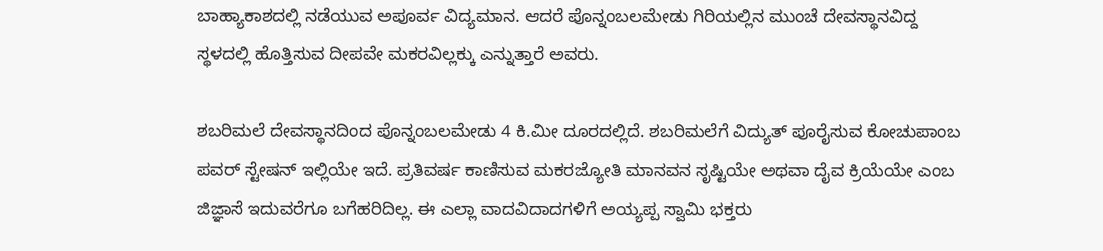ಬಾಹ್ಯಾಕಾಶದಲ್ಲಿ ನಡೆಯುವ ಅಪೂರ್ವ ವಿದ್ಯಮಾನ. ಆದರೆ ಪೊನ್ನಂಬಲಮೇಡು ಗಿರಿಯಲ್ಲಿನ ಮುಂಚೆ ದೇವಸ್ಥಾನವಿದ್ದ ಸ್ಥಳದಲ್ಲಿ ಹೊತ್ತಿಸುವ ದೀಪವೇ ಮಕರವಿಲ್ಲಕ್ಕು ಎನ್ನುತ್ತಾರೆ ಅವರು.

ಶಬರಿಮಲೆ ದೇವಸ್ಥಾನದಿಂದ ಪೊನ್ನಂಬಲಮೇಡು 4 ಕಿ.ಮೀ ದೂರದಲ್ಲಿದೆ. ಶಬರಿಮಲೆಗೆ ವಿದ್ಯುತ್ ಪೂರೈಸುವ ಕೋಚುಪಾಂಬ ಪವರ್ ಸ್ಟೇಷನ್ ಇಲ್ಲಿಯೇ ಇದೆ. ಪ್ರತಿವರ್ಷ ಕಾಣಿಸುವ ಮಕರಜ್ಯೋತಿ ಮಾನವನ ಸೃಷ್ಟಿಯೇ ಅಥವಾ ದೈವ ಕ್ರಿಯೆಯೇ ಎಂಬ ಜಿಜ್ಞಾಸೆ ಇದುವರೆಗೂ ಬಗೆಹರಿದಿಲ್ಲ. ಈ ಎಲ್ಲಾ ವಾದವಿದಾದಗಳಿಗೆ ಅಯ್ಯಪ್ಪ ಸ್ವಾಮಿ ಭಕ್ತರು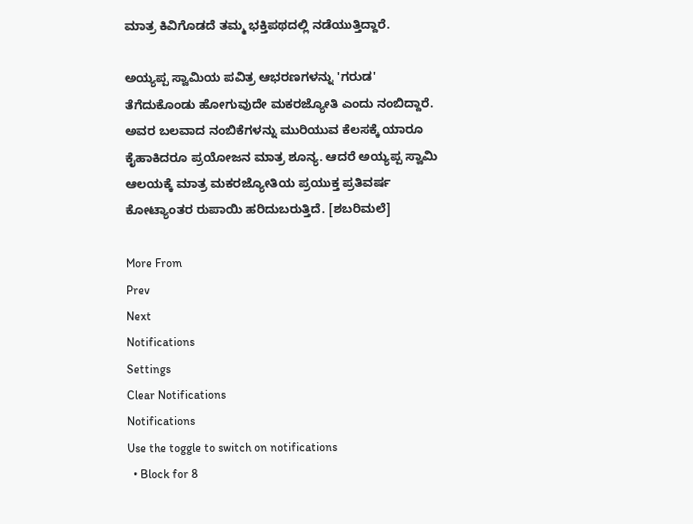ಮಾತ್ರ ಕಿವಿಗೊಡದೆ ತಮ್ಮ ಭಕ್ತಿಪಥದಲ್ಲಿ ನಡೆಯುತ್ತಿದ್ದಾರೆ.

ಅಯ್ಯಪ್ಪ ಸ್ವಾಮಿಯ ಪವಿತ್ರ ಆಭರಣಗಳನ್ನು 'ಗರುಡ' ತೆಗೆದುಕೊಂಡು ಹೋಗುವುದೇ ಮಕರಜ್ಯೋತಿ ಎಂದು ನಂಬಿದ್ದಾರೆ. ಅವರ ಬಲವಾದ ನಂಬಿಕೆಗಳನ್ನು ಮುರಿಯುವ ಕೆಲಸಕ್ಕೆ ಯಾರೂ ಕೈಹಾಕಿದರೂ ಪ್ರಯೋಜನ ಮಾತ್ರ ಶೂನ್ಯ. ಆದರೆ ಅಯ್ಯಪ್ಪ ಸ್ವಾಮಿ ಆಲಯಕ್ಕೆ ಮಾತ್ರ ಮಕರಜ್ಯೋತಿಯ ಪ್ರಯುಕ್ತ ಪ್ರತಿವರ್ಷ ಕೋಟ್ಯಾಂತರ ರುಪಾಯಿ ಹರಿದುಬರುತ್ತಿದೆ. [ಶಬರಿಮಲೆ]

More From
Prev
Next
Notifications
Settings
Clear Notifications
Notifications
Use the toggle to switch on notifications
  • Block for 8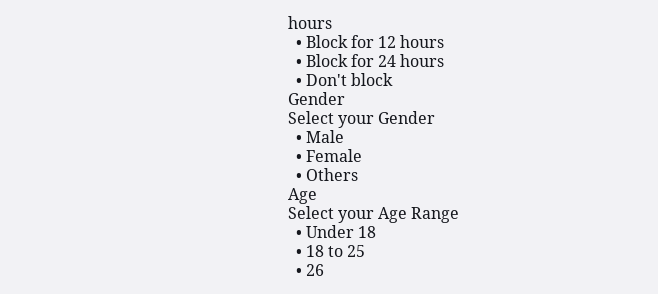hours
  • Block for 12 hours
  • Block for 24 hours
  • Don't block
Gender
Select your Gender
  • Male
  • Female
  • Others
Age
Select your Age Range
  • Under 18
  • 18 to 25
  • 26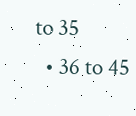to 35
  • 36 to 45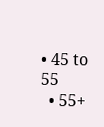• 45 to 55
  • 55+